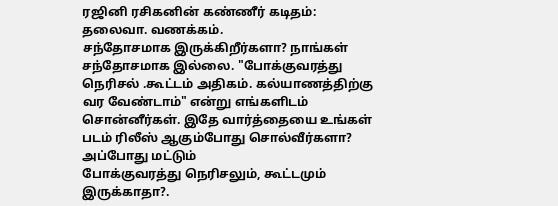ரஜினி ரசிகனின் கண்ணீர் கடிதம்:
தலைவா. வணக்கம்.
சந்தோசமாக இருக்கிறீர்களா? நாங்கள் சந்தோசமாக இல்லை. "போக்குவரத்து நெரிசல் .கூட்டம் அதிகம். கல்யாணத்திற்கு வர வேண்டாம்" என்று எங்களிடம் சொன்னீர்கள். இதே வார்த்தையை உங்கள் படம் ரிலீஸ் ஆகும்போது சொல்வீர்களா? அப்போது மட்டும்
போக்குவரத்து நெரிசலும், கூட்டமும் இருக்காதா?.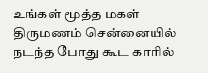உங்கள் மூத்த மகள் திருமணம் சென்னையில் நடந்த போது கூட காரில்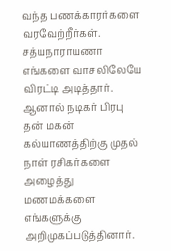வந்த பணக்காரர்களை வரவேற்றீர்கள். சத்யநாராயணா எங்களை வாசலிலேயே விரட்டி அடித்தார்.
ஆனால் நடிகர் பிரபு தன் மகன் கல்யாணத்திற்கு முதல் நாள் ரசிகர்களை அழைத்து மணமக்களை எங்களுக்கு அறிமுகப்படுத்தினார்.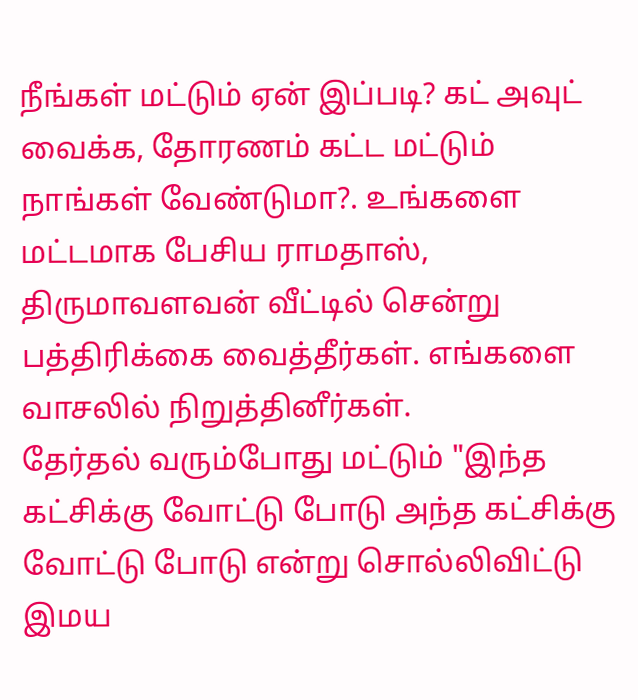நீங்கள் மட்டும் ஏன் இப்படி? கட் அவுட் வைக்க, தோரணம் கட்ட மட்டும் நாங்கள் வேண்டுமா?. உங்களை மட்டமாக பேசிய ராமதாஸ், திருமாவளவன் வீட்டில் சென்று பத்திரிக்கை வைத்தீர்கள். எங்களை வாசலில் நிறுத்தினீர்கள்.
தேர்தல் வரும்போது மட்டும் "இந்த கட்சிக்கு வோட்டு போடு அந்த கட்சிக்கு வோட்டு போடு என்று சொல்லிவிட்டு இமய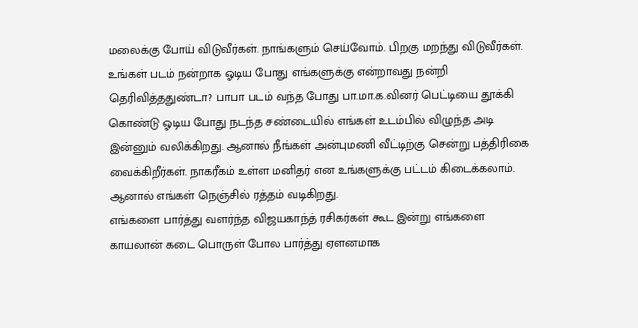மலைக்கு போய் விடுவீர்கள். நாங்களும் செய்வோம். பிறகு மறந்து விடுவீர்கள். உங்கள் படம் நன்றாக ஓடிய போது எங்களுக்கு என்றாவது நன்றி தெரிவித்ததுண்டா? பாபா படம் வந்த போது பா.மா.க.வினர் பெட்டியை தூக்கி கொண்டு ஓடிய போது நடந்த சண்டையில் எங்கள் உடம்பில் விழுந்த அடி இன்னும் வலிக்கிறது. ஆனால் நீங்கள் அன்புமணி வீட்டிற்கு சென்று பத்திரிகை வைக்கிறீர்கள். நாகரீகம் உள்ள மனிதர் என உங்களுக்கு பட்டம் கிடைக்கலாம். ஆனால் எங்கள் நெஞ்சில் ரத்தம் வடிகிறது.
எங்களை பார்த்து வளர்ந்த விஜயகாந்த் ரசிகர்கள் கூட இன்று எங்களை காயலான் கடை பொருள் போல பார்த்து ஏளனமாக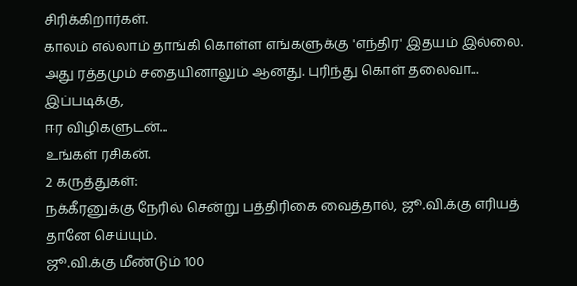சிரிக்கிறார்கள்.
காலம் எல்லாம் தாங்கி கொள்ள எங்களுக்கு 'எந்திர' இதயம் இல்லை. அது ரத்தமும் சதையினாலும் ஆனது. புரிந்து கொள் தலைவா...
இப்படிக்கு,
ஈர விழிகளுடன்...
உங்கள் ரசிகன்.
2 கருத்துகள்:
நக்கீரனுக்கு நேரில் சென்று பத்திரிகை வைத்தால், ஜூ.வி.க்கு எரியத் தானே செய்யும்.
ஜூ.வி.க்கு மீண்டும் 100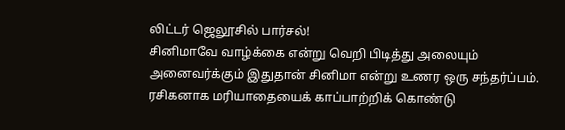லிட்டர் ஜெலூசில் பார்சல்!
சினிமாவே வாழ்க்கை என்று வெறி பிடித்து அலையும் அனைவர்க்கும் இதுதான் சினிமா என்று உணர ஒரு சந்தர்ப்பம். ரசிகனாக மரியாதையைக் காப்பாற்றிக் கொண்டு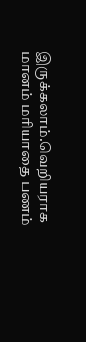இருக்கலாம்.வெறியராக மானம் மரியாதை பணம்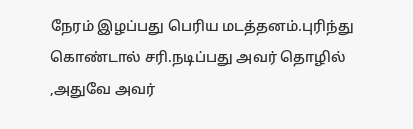நேரம் இழப்பது பெரிய மடத்தனம்.புரிந்து கொண்டால் சரி.நடிப்பது அவர் தொழில் ,அதுவே அவர்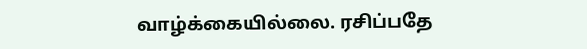வாழ்க்கையில்லை. ரசிப்பதே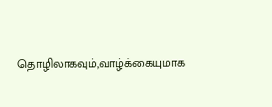தொழிலாகவும்,வாழ்க்கையுமாக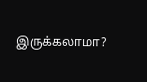இருக்கலாமா?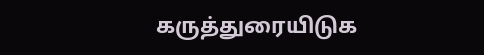கருத்துரையிடுக